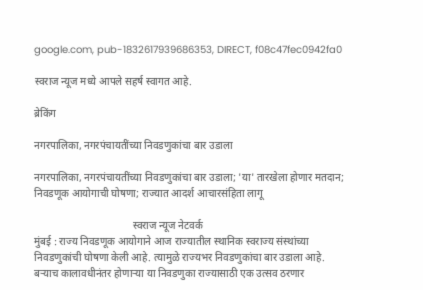google.com, pub-1832617939686353, DIRECT, f08c47fec0942fa0

स्वराज न्यूज मध्ये आपले सहर्ष स्वागत आहे.

ब्रेकिंग

नगरपालिका, नगरपंचायतींच्या निवडणुकांचा बार उडाला

नगरपालिका, नगरपंचायतींच्या निवडणुकांचा बार उडाला; 'या' तारखेला होणार मतदान; निवडणूक आयोगाची घोषणा; राज्यात आदर्श आचारसंहिता लागू

                                      स्वराज न्यूज नेटवर्क
मुंबई : राज्य निवडणूक आयोगाने आज राज्यातील स्थानिक स्वराज्य संस्थांच्या निवडणुकांची घोषणा केली आहे. त्यामुळे राज्यभर निवडणुकांचा बार उडाला आहे. बऱ्याच कालावधीनंतर होणाऱ्या या निवडणुका राज्यासाठी एक उत्सव ठरणार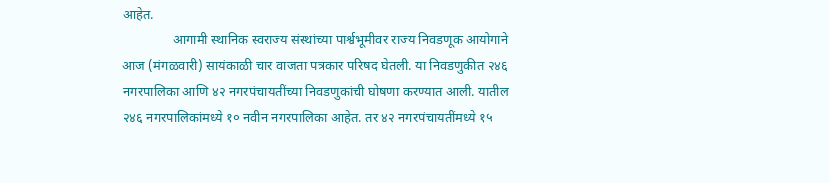आहेत.
               आगामी स्थानिक स्वराज्य संस्थांच्या पार्श्वभूमीवर राज्य निवडणूक आयोगाने आज (मंगळवारी) सायंकाळी चार वाजता पत्रकार परिषद घेतली. या निवडणुकीत २४६ नगरपालिका आणि ४२ नगरपंचायतींच्या निवडणुकांची घोषणा करण्यात आली. यातील २४६ नगरपालिकांमध्ये १० नवीन नगरपालिका आहेत. तर ४२ नगरपंचायतींमध्ये १५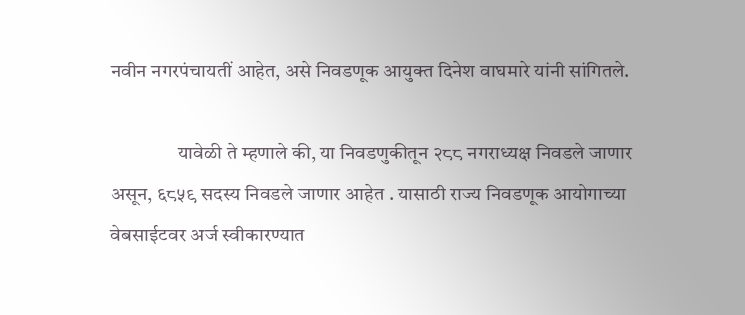नवीन नगरपंचायतीं आहेत, असे निवडणूक आयुक्त दिनेश वाघमारे यांनी सांगितले.

                 यावेळी ते म्हणाले की, या निवडणुकीतून २८८ नगराध्यक्ष निवडले जाणार असून, ६८५९ सदस्य निवडले जाणार आहेत . यासाठी राज्य निवडणूक आयोगाच्या वेबसाईटवर अर्ज स्वीकारण्यात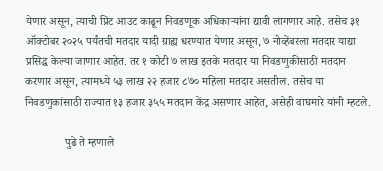येणार असून, त्याची प्रिंट आउट काढून निवडणूक अधिकाऱ्यांना द्यावी लागणार आहे. तसेच ३१ ऑक्टोबर २०२५ पर्यंतची मतदार यादी ग्राह्य धरण्यात येणार असून, ७ नोव्हेंबरला मतदार याद्या प्रसिद्ध केल्या जाणार आहेत. तर १ कोटी ७ लाख इतके मतदार या निवडणुकीसाठी मतदान करणार असून, त्यामध्ये ५३ लाख २२ हजार ८७० महिला मतदार असतील. तसेच या निवडणुकांसाठी राज्यात १३ हजार ३५५ मतदान केंद्र असणार आहेत, असेही वाघमारे यांनी म्हटले.

              पुढे ते म्हणाले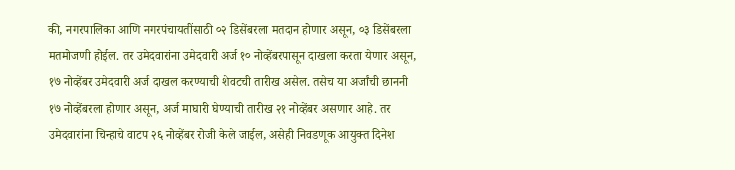की, नगरपालिका आणि नगरपंचायतींसाठी ०२ डिसेंबरला मतदान होणार असून, ०३ डिसेंबरला मतमोजणी होईल. तर उमेदवारांना उमेदवारी अर्ज १० नोव्हेंबरपासून दाखला करता येणार असून, १७ नोव्हेंबर उमेदवारी अर्ज दाखल करण्याची शेवटची तारीख असेल. तसेच या अर्जांची छाननी १७ नोव्हेंबरला होणार असून, अर्ज माघारी घेण्याची तारीख २१ नोव्हेंबर असणार आहे. तर उमेदवारांना चिन्हाचे वाटप २६ नोव्हेंबर रोजी केले जाईल, असेही निवडणूक आयुक्त दिनेश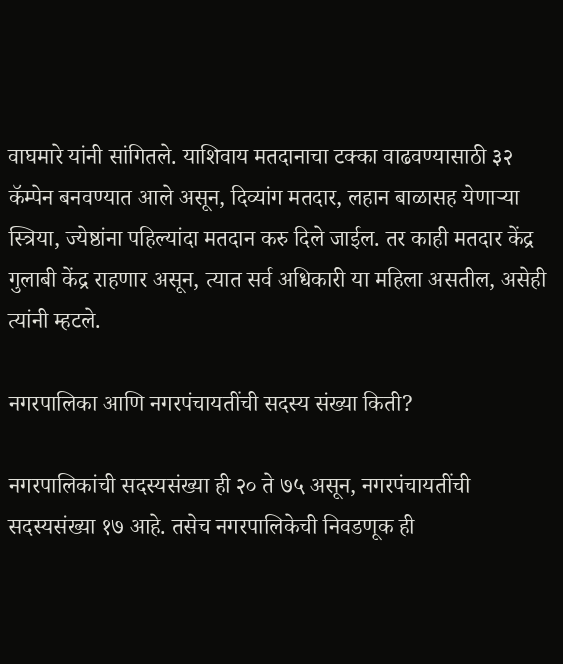वाघमारे यांनी सांगितले. याशिवाय मतदानाचा टक्का वाढवण्यासाठी ३२ कॅम्पेन बनवण्यात आले असून, दिव्यांग मतदार, लहान बाळासह येणाऱ्या स्त्रिया, ज्येष्ठांना पहिल्यांदा मतदान करु दिले जाईल. तर काही मतदार केंद्र गुलाबी केंद्र राहणार असून, त्यात सर्व अधिकारी या महिला असतील, असेही त्यांनी म्हटले.

नगरपालिका आणि नगरपंचायतींची सदस्य संख्या किती?

नगरपालिकांची सदस्यसंख्या ही २० ते ७५ असून, नगरपंचायतींची सदस्यसंख्या १७ आहे. तसेच नगरपालिकेची निवडणूक ही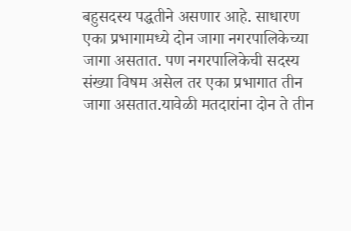बहुसदस्य पद्धतीने असणार आहे. साधारण एका प्रभागामध्ये दोन जागा नगरपालिकेच्या जागा असतात. पण नगरपालिकेची सदस्य संख्या विषम असेल तर एका प्रभागात तीन जागा असतात.यावेळी मतदारांना दोन ते तीन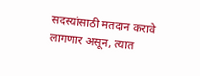सदस्यांसाठी मतदान करावे लागणार असून, त्यात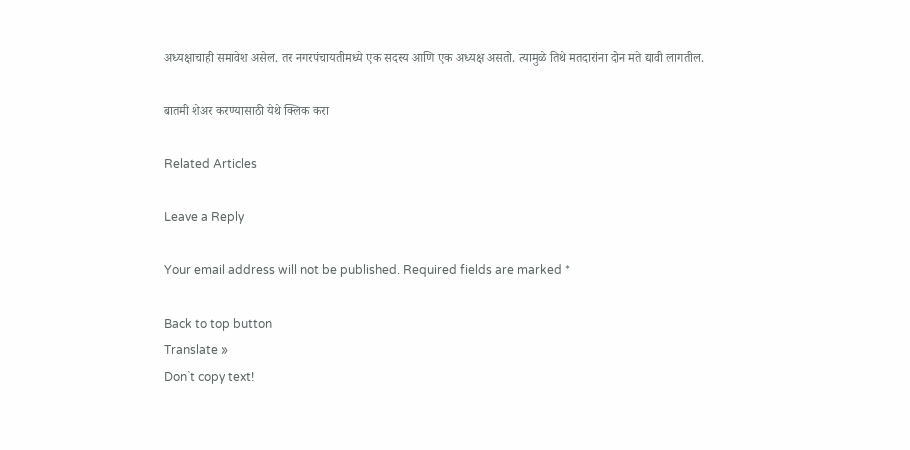अध्यक्षाचाही समावेश असेल. तर नगरपंचायतीमध्ये एक सदस्य आणि एक अध्यक्ष असतो. त्यामुळे तिथे मतदारांना दोन मते द्यावी लागतील.

बातमी शेअर करण्यासाठी येथे क्लिक करा

Related Articles

Leave a Reply

Your email address will not be published. Required fields are marked *

Back to top button
Translate »
Don`t copy text!